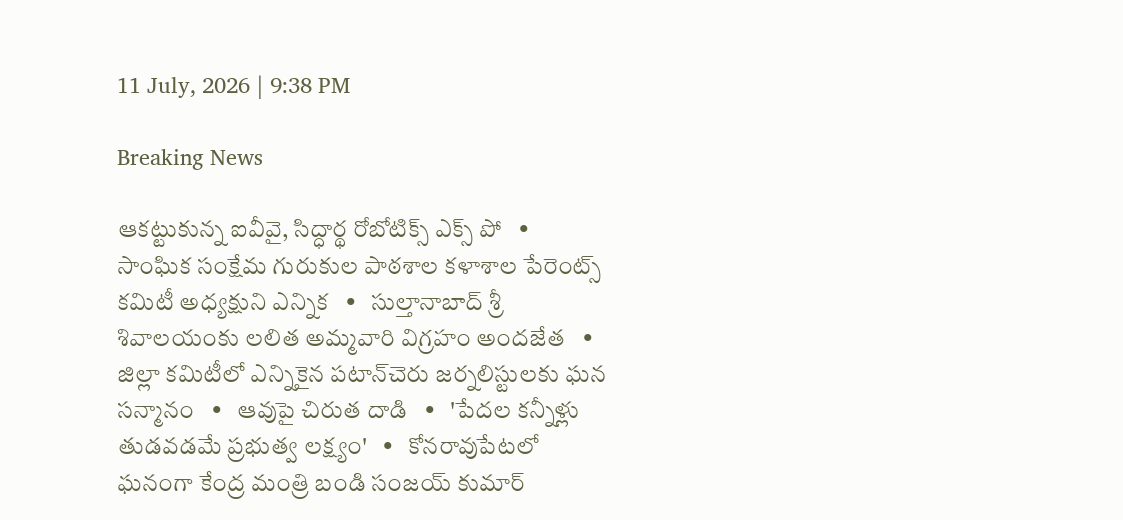11 July, 2026 | 9:38 PM

Breaking News

ఆకట్టుకున్న ఐవీవై, సిద్ధార్థ రోబోటిక్స్ ఎక్స్ పో   •   సాంఘిక సంక్షేమ గురుకుల పాఠశాల కళాశాల పేరెంట్స్ కమిటీ అధ్యక్షుని ఎన్నిక   •   సుల్తానాబాద్ శ్రీ శివాలయంకు లలిత అమ్మవారి విగ్రహం అందజేత   •   జిల్లా కమిటీలో ఎన్నికైన పటాన్‌చెరు జర్నలిస్టులకు ఘన సన్మానం   •   ఆవుపై చిరుత దాడి   •   'పేదల కన్నీళ్లు తుడవడమే ప్రభుత్వ లక్ష్యం'   •   కోనరావుపేటలో ఘనంగా కేంద్ర మంత్రి బండి సంజయ్ కుమార్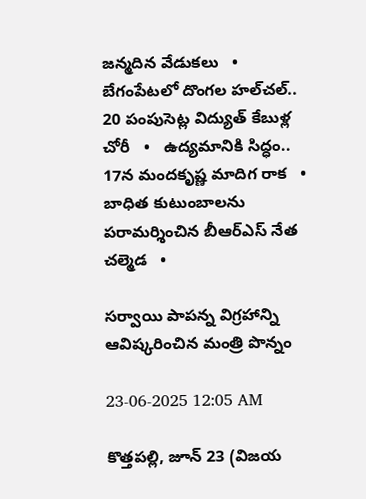జన్మదిన వేడుకలు   •   బేగంపేటలో దొంగల హల్‌చల్.. 20 పంపుసెట్ల విద్యుత్ కేబుళ్ల చోరీ   •   ఉద్యమానికి సిద్ధం.. 17న మందకృష్ణ మాదిగ రాక   •   బాధిత కుటుంబాలను పరామర్శించిన బీఆర్ఎస్ నేత చల్మెడ   •

సర్వాయి పాపన్న విగ్రహాన్ని ఆవిష్కరించిన మంత్రి పొన్నం

23-06-2025 12:05 AM

కొత్తపల్లి, జూన్ 23 (విజయ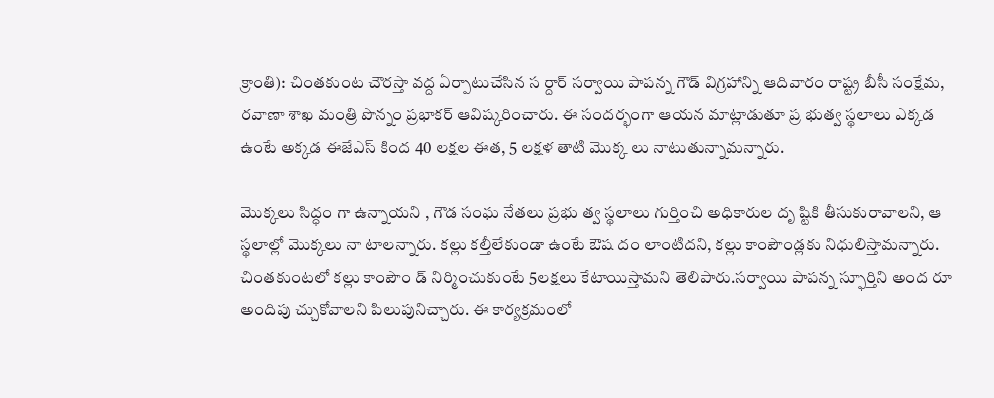క్రాంతి): చింతకుంట చౌరస్తా వద్ద ఏర్పాటుచేసిన స ర్దార్ సర్వాయి పాపన్న గౌడ్ విగ్రహాన్ని ఆదివారం రాష్ట్ర బీసీ సంక్షేమ, రవాణా శాఖ మంత్రి పొన్నం ప్రభాకర్ ఆవిష్కరించారు. ఈ సందర్భంగా ఆయన మాట్లాడుతూ ప్ర భుత్వ స్థలాలు ఎక్కడ ఉంటే అక్కడ ఈజేఎస్ కింద 40 లక్షల ఈత, 5 లక్షళ తాటి మొక్క లు నాటుతున్నామన్నారు.

మొక్కలు సిద్ధం గా ఉన్నాయని , గౌడ సంఘ నేతలు ప్రభు త్వ స్థలాలు గుర్తించి అధికారుల దృ ష్టికి తీసుకురావాలని, ఆ స్థలాల్లో మొక్కలు నా టాలన్నారు. కల్లు కల్తీలేకుండా ఉంటే ఔష దం లాంటిదని, కల్లు కాంపౌండ్లకు నిధులిస్తామన్నారు. చింతకుంటలో కల్లు కాంపౌం డ్ నిర్మించుకుంటే 5లక్షలు కేటాయిస్తామని తెలిపారు.సర్వాయి పాపన్న స్ఫూర్తిని అంద రూ అందిపు చ్చుకోవాలని పిలుపునిచ్చారు. ఈ కార్యక్రమంలో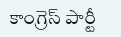కాంగ్రెస్ పార్టీ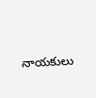నాయకులు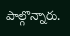పాల్గొన్నారు.